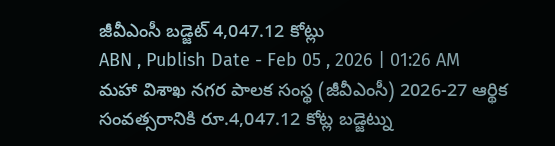జీవీఎంసీ బడ్జెట్ 4,047.12 కోట్లు
ABN , Publish Date - Feb 05 , 2026 | 01:26 AM
మహా విశాఖ నగర పాలక సంస్థ (జీవీఎంసీ) 2026-27 ఆర్థిక సంవత్సరానికి రూ.4,047.12 కోట్ల బడ్జెట్ను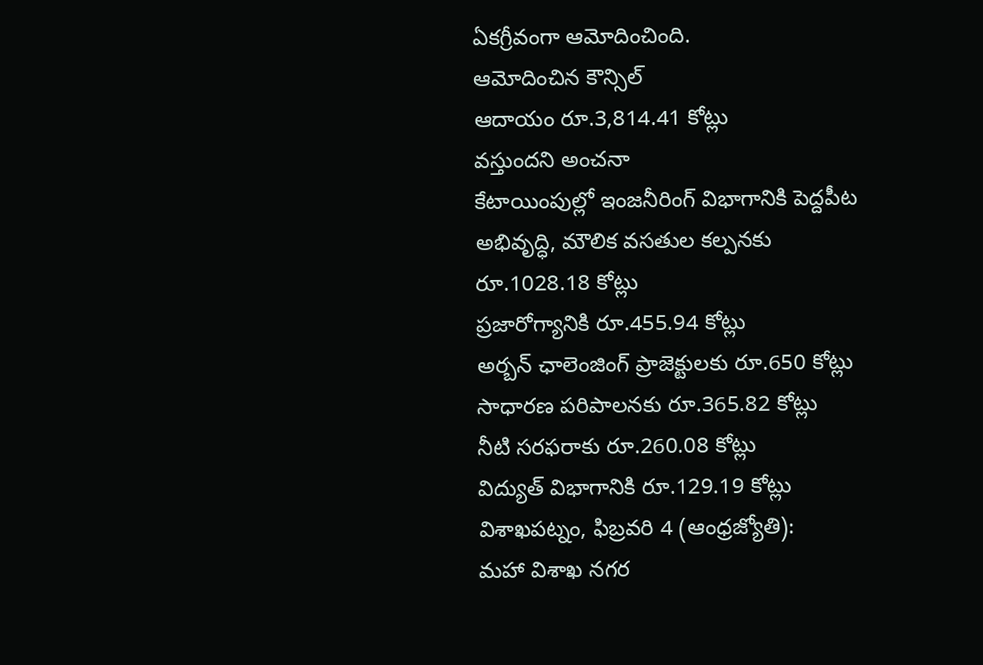ఏకగ్రీవంగా ఆమోదించింది.
ఆమోదించిన కౌన్సిల్
ఆదాయం రూ.3,814.41 కోట్లు
వస్తుందని అంచనా
కేటాయింపుల్లో ఇంజనీరింగ్ విభాగానికి పెద్దపీట
అభివృద్ధి, మౌలిక వసతుల కల్పనకు రూ.1028.18 కోట్లు
ప్రజారోగ్యానికి రూ.455.94 కోట్లు
అర్బన్ ఛాలెంజింగ్ ప్రాజెక్టులకు రూ.650 కోట్లు
సాధారణ పరిపాలనకు రూ.365.82 కోట్లు
నీటి సరఫరాకు రూ.260.08 కోట్లు
విద్యుత్ విభాగానికి రూ.129.19 కోట్లు
విశాఖపట్నం, ఫిబ్రవరి 4 (ఆంధ్రజ్యోతి):
మహా విశాఖ నగర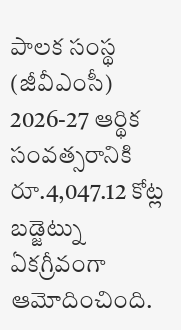పాలక సంస్థ (జీవీఎంసీ) 2026-27 ఆర్థిక సంవత్సరానికి రూ.4,047.12 కోట్ల బడ్జెట్ను ఏకగ్రీవంగా ఆమోదించింది.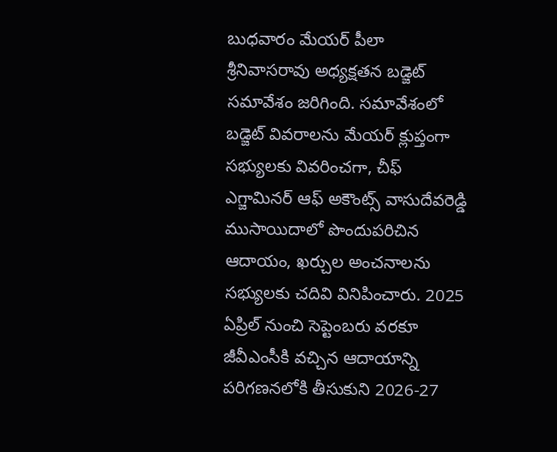బుధవారం మేయర్ పీలా శ్రీనివాసరావు అధ్యక్షతన బడ్జెట్ సమావేశం జరిగింది. సమావేశంలో బడ్జెట్ వివరాలను మేయర్ క్లుప్తంగా సభ్యులకు వివరించగా, చీఫ్ ఎగ్జామినర్ ఆఫ్ అకౌంట్స్ వాసుదేవరెడ్డి ముసాయిదాలో పొందుపరిచిన ఆదాయం, ఖర్చుల అంచనాలను సభ్యులకు చదివి వినిపించారు. 2025 ఏప్రిల్ నుంచి సెప్టెంబరు వరకూ జీవీఎంసీకి వచ్చిన ఆదాయాన్ని పరిగణనలోకి తీసుకుని 2026-27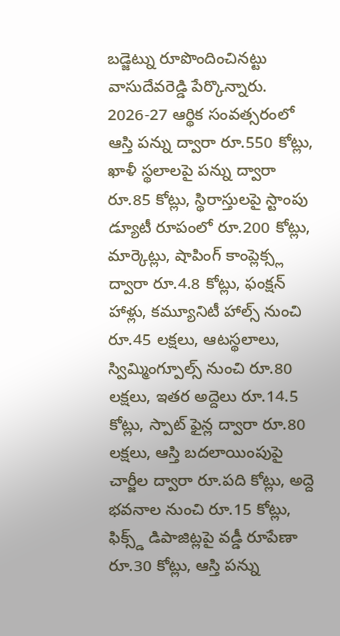బడ్జెట్ను రూపొందించినట్టు వాసుదేవరెడ్డి పేర్కొన్నారు.
2026-27 ఆర్థిక సంవత్సరంలో ఆస్తి పన్ను ద్వారా రూ.550 కోట్లు, ఖాళీ స్థలాలపై పన్ను ద్వారా రూ.85 కోట్లు, స్థిరాస్తులపై స్టాంపు డ్యూటీ రూపంలో రూ.200 కోట్లు, మార్కెట్లు, షాపింగ్ కాంప్లెక్స్ల ద్వారా రూ.4.8 కోట్లు, ఫంక్షన్ హాళ్లు, కమ్యూనిటీ హాల్స్ నుంచి రూ.45 లక్షలు, ఆటస్థలాలు, స్విమ్మింగ్పూల్స్ నుంచి రూ.80 లక్షలు, ఇతర అద్దెలు రూ.14.5 కోట్లు, స్పాట్ ఫైన్ల ద్వారా రూ.80 లక్షలు, ఆస్తి బదలాయింపుపై చార్జీల ద్వారా రూ.పది కోట్లు, అద్దె భవనాల నుంచి రూ.15 కోట్లు, ఫిక్స్డ్ డిపాజిట్లపై వడ్డీ రూపేణా రూ.30 కోట్లు, ఆస్తి పన్ను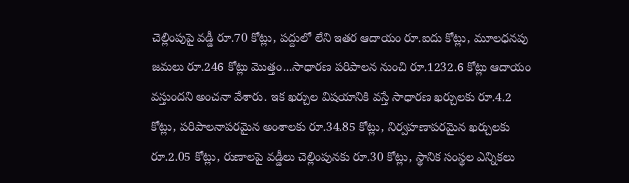చెల్లింపుపై వడ్డీ రూ.70 కోట్లు, పద్దులో లేని ఇతర ఆదాయం రూ.ఐదు కోట్లు, మూలధనపు జమలు రూ.246 కోట్లు మొత్తం...సాధారణ పరిపాలన నుంచి రూ.1232.6 కోట్లు ఆదాయం వస్తుందని అంచనా వేశారు. ఇక ఖర్చుల విషయానికి వస్తే సాధారణ ఖర్చులకు రూ.4.2 కోట్లు, పరిపాలనాపరమైన అంశాలకు రూ.34.85 కోట్లు, నిర్వహణాపరమైన ఖర్చులకు రూ.2.05 కోట్లు, రుణాలపై వడ్డీలు చెల్లింపునకు రూ.30 కోట్లు, స్థానిక సంస్థల ఎన్నికలు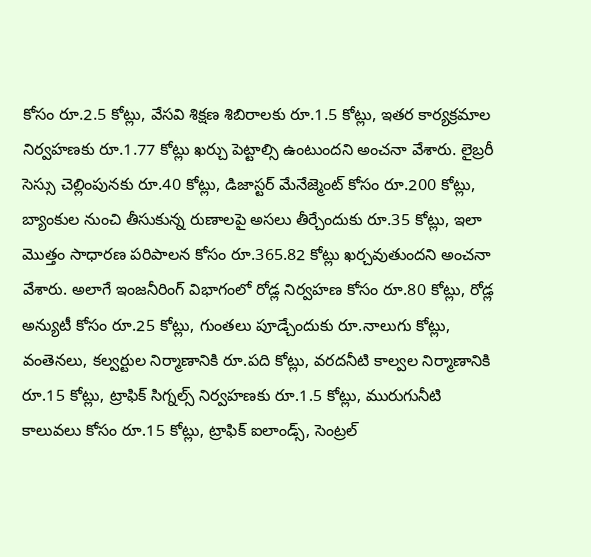కోసం రూ.2.5 కోట్లు, వేసవి శిక్షణ శిబిరాలకు రూ.1.5 కోట్లు, ఇతర కార్యక్రమాల నిర్వహణకు రూ.1.77 కోట్లు ఖర్చు పెట్టాల్సి ఉంటుందని అంచనా వేశారు. లైబ్రరీ సెస్సు చెల్లింపునకు రూ.40 కోట్లు, డిజాస్టర్ మేనేజ్మెంట్ కోసం రూ.200 కోట్లు, బ్యాంకుల నుంచి తీసుకున్న రుణాలపై అసలు తీర్చేందుకు రూ.35 కోట్లు, ఇలా మొత్తం సాధారణ పరిపాలన కోసం రూ.365.82 కోట్లు ఖర్చవుతుందని అంచనా వేశారు. అలాగే ఇంజనీరింగ్ విభాగంలో రోడ్ల నిర్వహణ కోసం రూ.80 కోట్లు, రోడ్ల అన్యుటీ కోసం రూ.25 కోట్లు, గుంతలు పూడ్చేందుకు రూ.నాలుగు కోట్లు, వంతెనలు, కల్వర్టుల నిర్మాణానికి రూ.పది కోట్లు, వరదనీటి కాల్వల నిర్మాణానికి రూ.15 కోట్లు, ట్రాఫిక్ సిగ్నల్స్ నిర్వహణకు రూ.1.5 కోట్లు, మురుగునీటి కాలువలు కోసం రూ.15 కోట్లు, ట్రాఫిక్ ఐలాండ్స్, సెంట్రల్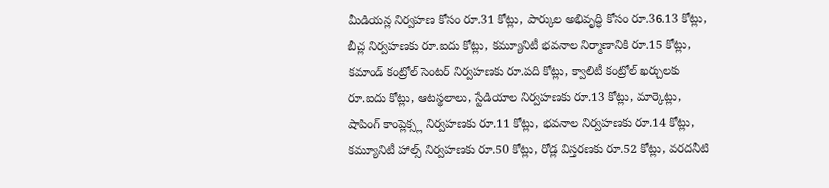మీడియన్ల నిర్వహణ కోసం రూ.31 కోట్లు, పార్కుల అభివృద్ధి కోసం రూ.36.13 కోట్లు, బీచ్ల నిర్వహణకు రూ.ఐదు కోట్లు, కమ్యూనిటీ భవనాల నిర్మాణానికి రూ.15 కోట్లు, కమాండ్ కంట్రోల్ సెంటర్ నిర్వహణకు రూ.పది కోట్లు, క్వాలిటీ కంట్రోల్ ఖర్చులకు రూ.ఐదు కోట్లు, ఆటస్థలాలు, స్టేడియాల నిర్వహణకు రూ.13 కోట్లు, మార్కెట్లు, షాపింగ్ కాంప్లెక్స్ల నిర్వహణకు రూ.11 కోట్లు, భవనాల నిర్వహణకు రూ.14 కోట్లు, కమ్యూనిటీ హాల్స్ నిర్వహణకు రూ.50 కోట్లు, రోడ్ల విస్తరణకు రూ.52 కోట్లు, వరదనీటి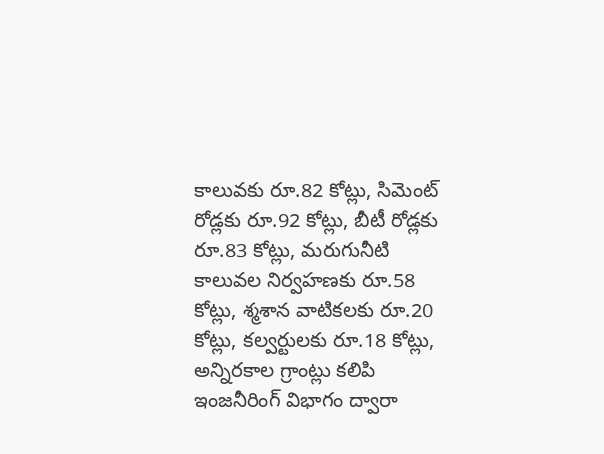కాలువకు రూ.82 కోట్లు, సిమెంట్ రోడ్లకు రూ.92 కోట్లు, బీటీ రోడ్లకు రూ.83 కోట్లు, మరుగునీటి కాలువల నిర్వహణకు రూ.58 కోట్లు, శ్మశాన వాటికలకు రూ.20 కోట్లు, కల్వర్టులకు రూ.18 కోట్లు, అన్నిరకాల గ్రాంట్లు కలిపి ఇంజనీరింగ్ విభాగం ద్వారా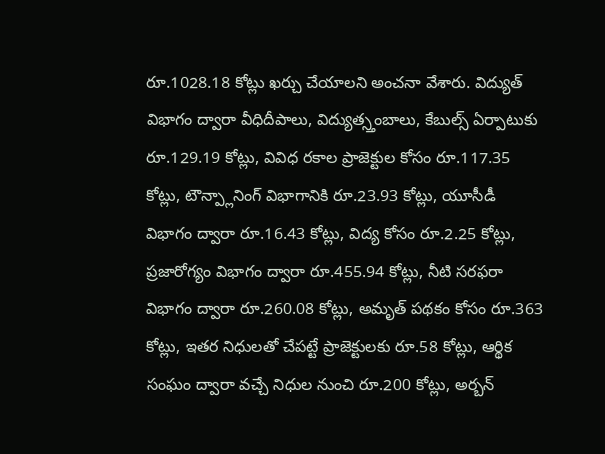రూ.1028.18 కోట్లు ఖర్చు చేయాలని అంచనా వేశారు. విద్యుత్ విభాగం ద్వారా వీధిదీపాలు, విద్యుత్స్తంబాలు, కేబుల్స్ ఏర్పాటుకు రూ.129.19 కోట్లు, వివిధ రకాల ప్రాజెక్టుల కోసం రూ.117.35 కోట్లు, టౌన్ప్లానింగ్ విభాగానికి రూ.23.93 కోట్లు, యూసీడీ విభాగం ద్వారా రూ.16.43 కోట్లు, విద్య కోసం రూ.2.25 కోట్లు, ప్రజారోగ్యం విభాగం ద్వారా రూ.455.94 కోట్లు, నీటి సరఫరా విభాగం ద్వారా రూ.260.08 కోట్లు, అమృత్ పథకం కోసం రూ.363 కోట్లు, ఇతర నిధులతో చేపట్టే ప్రాజెక్టులకు రూ.58 కోట్లు, ఆర్థిక సంఘం ద్వారా వచ్చే నిధుల నుంచి రూ.200 కోట్లు, అర్బన్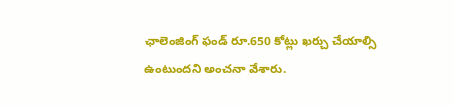ఛాలెంజింగ్ ఫండ్ రూ.650 కోట్లు ఖర్చు చేయాల్సి ఉంటుందని అంచనా వేశారు.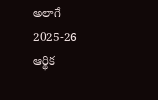అలాగే 2025-26 ఆర్థిక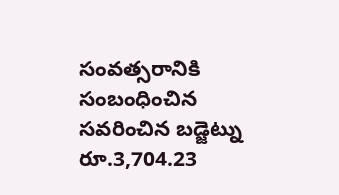సంవత్సరానికి సంబంధించిన సవరించిన బడ్జెట్ను రూ.3,704.23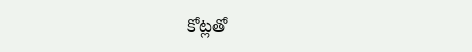కోట్లతో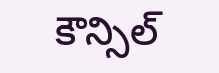కౌన్సిల్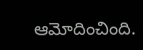ఆమోదించింది.